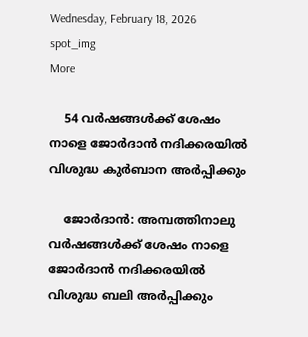Wednesday, February 18, 2026
spot_img
More

    54 വര്‍ഷങ്ങള്‍ക്ക് ശേഷം നാളെ ജോര്‍ദാന്‍ നദിക്കരയില്‍ വിശുദ്ധ കുര്‍ബാന അര്‍പ്പിക്കും

    ജോര്‍ദാന്‍: അമ്പത്തിനാലു വര്‍ഷങ്ങള്‍ക്ക് ശേഷം നാളെ ജോര്‍ദാന്‍ നദിക്കരയില്‍ വിശുദ്ധ ബലി അര്‍പ്പിക്കും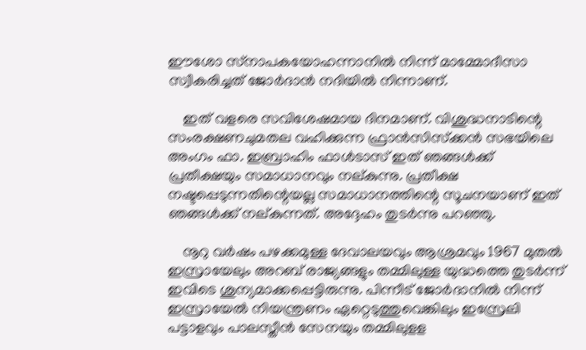ഈശോ സ്‌നാപകയോഹന്നാനില്‍ നിന്ന് മാമ്മോദീസാ സ്വീകരിച്ചത് ജോര്‍ദാന്‍ നദിയില്‍ നിന്നാണ്.

    ഇത് വളരെ സവിശേഷമായ ദിനമാണ്. വിശുദ്ധനാടിന്റെ സംരക്ഷണചുമതല വഹിക്കുന്ന ഫ്രാന്‍സിസ്‌ക്കന്‍ സഭയിലെ അംഗം ഫാ. ഇബ്രാഹിം ഫാള്‍ടാസ് ഇത് ഞങ്ങള്‍ക്ക് പ്രതീക്ഷയും സമാധാനവും നല്കുന്നു. പ്രതീക്ഷ നഷ്ടപ്പെടുന്നതിന്റെയല്ല സമാധാനത്തിന്റെ സൂചനയാണ് ഇത് ഞങ്ങള്‍ക്ക് നല്കുന്നത്. അദ്ദേഹം തുടര്‍ന്നു പറഞ്ഞു.

    നൂറു വര്‍ഷം പഴക്കമുള്ള ദേവാലയവും ആശ്രമവും 1967 മുതല്‍ ഇസ്രായേലും അറബ് രാജ്യങ്ങളും തമ്മിലുള്ള യുദ്ധത്തെ തുടര്‍ന്ന് ഇവിടെ ശുന്യമാക്കപ്പെട്ടിരുന്നു. പിന്നീട് ജോര്‍ദാനില്‍ നിന്ന് ഇസ്രായേല്‍ നിയന്ത്രണം ഏറ്റെടുത്തുവെങ്കിലും ഇസ്രേലി പട്ടാളവും പാലസ്തീന്‍ സേനയും തമ്മിലുളള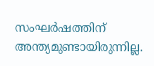സംഘര്‍ഷത്തിന് അന്ത്യമുണ്ടായിരുന്നില്ല.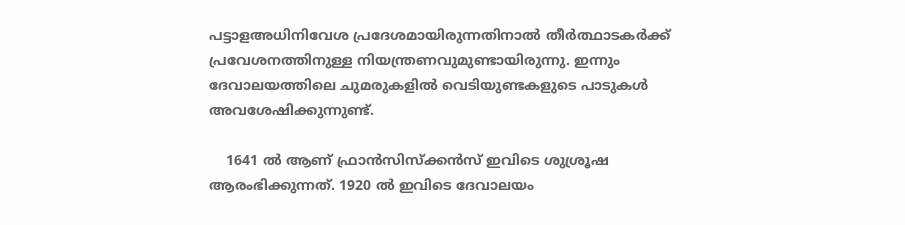പട്ടാളഅധിനിവേശ പ്രദേശമായിരുന്നതിനാല്‍ തീര്‍ത്ഥാടകര്‍ക്ക് പ്രവേശനത്തിനുള്ള നിയന്ത്രണവുമുണ്ടായിരുന്നു. ഇന്നും ദേവാലയത്തിലെ ചുമരുകളില്‍ വെടിയുണ്ടകളുടെ പാടുകള്‍ അവശേഷിക്കുന്നുണ്ട്.

    1641 ല്‍ ആണ് ഫ്രാന്‍സിസ്‌ക്കന്‍സ് ഇവിടെ ശുശ്രൂഷ ആരംഭിക്കുന്നത്. 1920 ല്‍ ഇവിടെ ദേവാലയം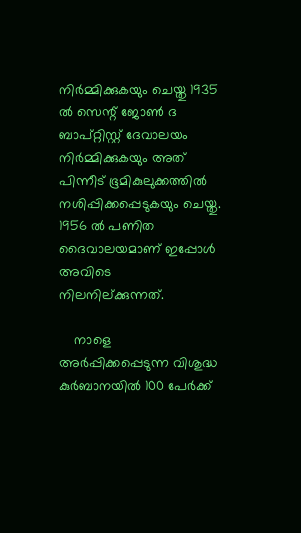നിര്‍മ്മിക്കുകയും ചെയ്തു 1935 ല്‍ സെന്റ് ജോണ്‍ ദ ബാപ്റ്റിസ്റ്റ് ദേവാലയം നിര്‍മ്മിക്കുകയും അത് പിന്നീട് ഭൂമികുലുക്കത്തില്‍ നശിപ്പിക്കപ്പെടുകയും ചെയ്തു. 1956 ല്‍ പണിത ദൈവാലയമാണ് ഇപ്പോള്‍ അവിടെ നിലനില്ക്കുന്നത്.

    നാളെ അര്‍പ്പിക്കപ്പെടുന്ന വിശുദ്ധ കുര്‍ബാനയില്‍ 100 പേര്‍ക്ക്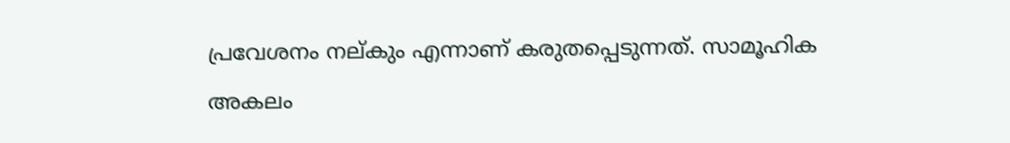പ്രവേശനം നല്കും എന്നാണ് കരുതപ്പെടുന്നത്. സാമൂഹിക അകലം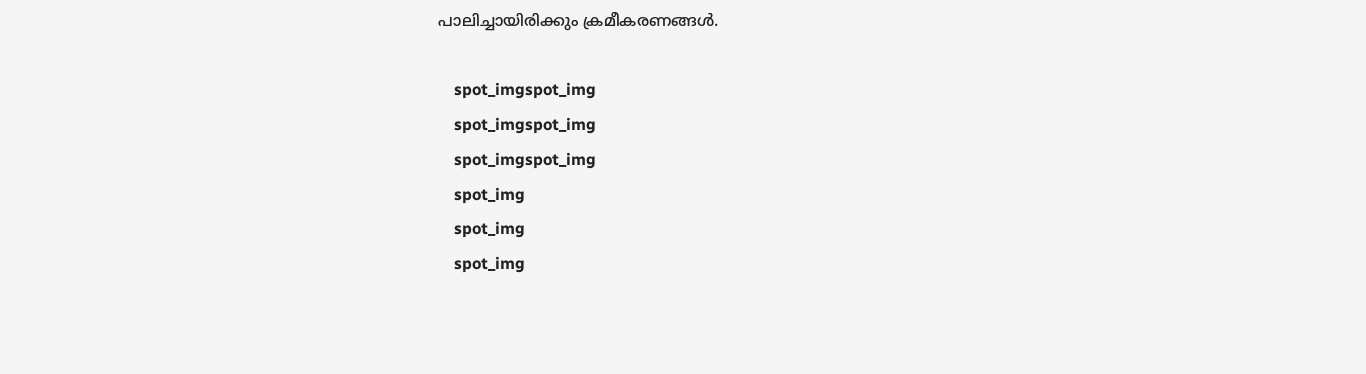പാലിച്ചായിരിക്കും ക്രമീകരണങ്ങള്‍.

    spot_imgspot_img
    spot_imgspot_img
    spot_imgspot_img
    spot_img
    spot_img
    spot_img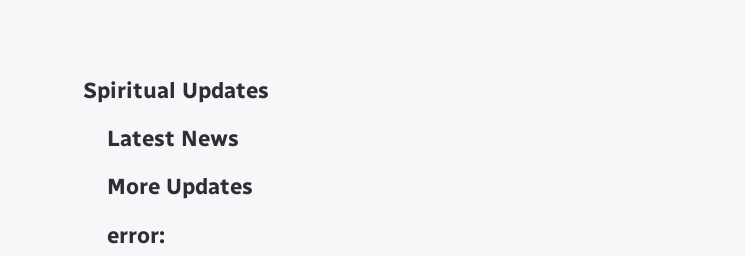Spiritual Updates

    Latest News

    More Updates

    error: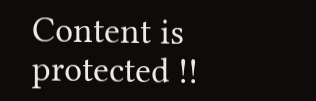Content is protected !!